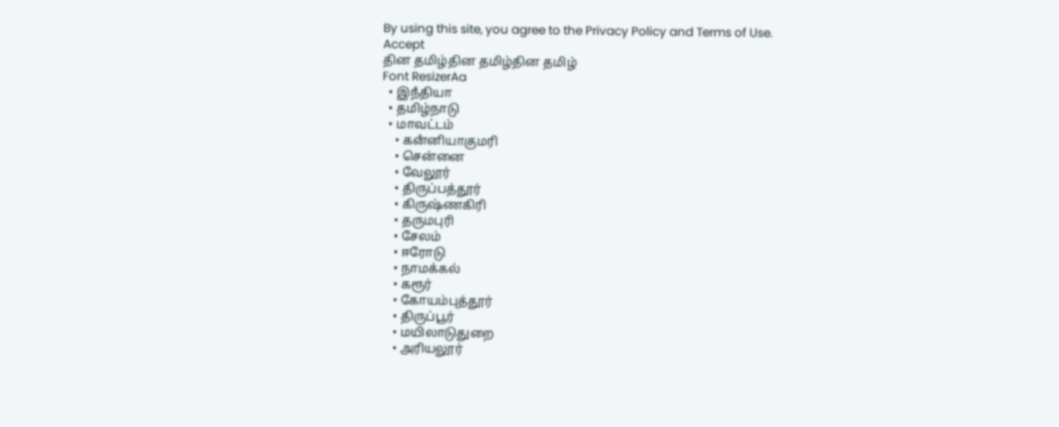By using this site, you agree to the Privacy Policy and Terms of Use.
Accept
தின தமிழ்தின தமிழ்தின தமிழ்
Font ResizerAa
  • இநஂதியா
  • தமிழ்நாடு
  • மாவட்டம்
    • கனஂனியாகுமரி
    • சென்னை
    • வேலூர்
    • திருப்பத்தூர்
    • கிருஷ்ணகிரி
    • தருமபுரி
    • சேலம்
    • ஈரோடு
    • நாமக்கல்
    • கரூர்
    • கோயம்புத்தூர்
    • திருப்பூர்
    • மயிலாடுதுறை
    • அரியலூர்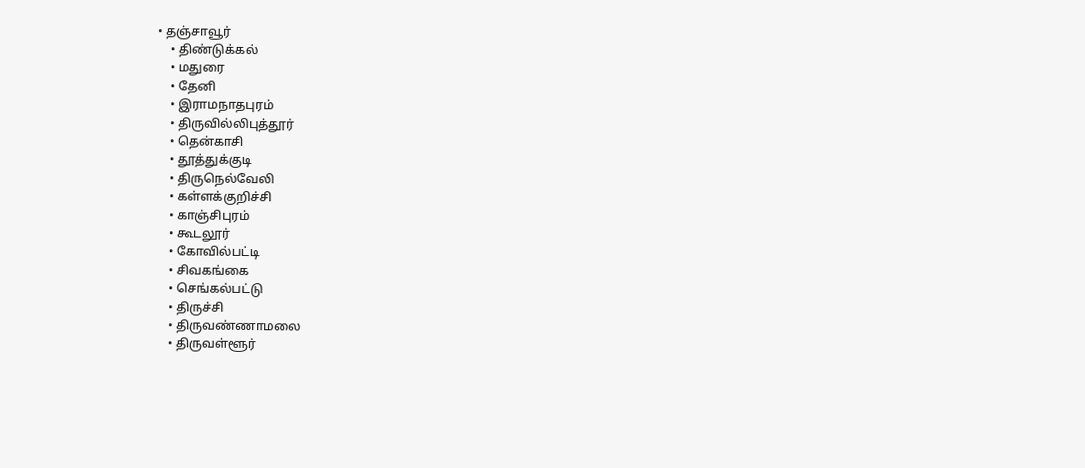• தஞ்சாவூர்
    • திண்டுக்கல்
    • மதுரை
    • தேனி
    • இராமநாதபுரம்
    • திருவில்லிபுத்தூர்
    • தென்காசி
    • தூத்துக்குடி
    • திருநெல்வேலி
    • கள்ளக்குறிச்சி
    • காஞ்சிபுரம்
    • கூடலூர்
    • கோவில்பட்டி
    • சிவகங்கை
    • செங்கல்பட்டு
    • திருச்சி
    • திருவண்ணாமலை
    • திருவள்ளூர்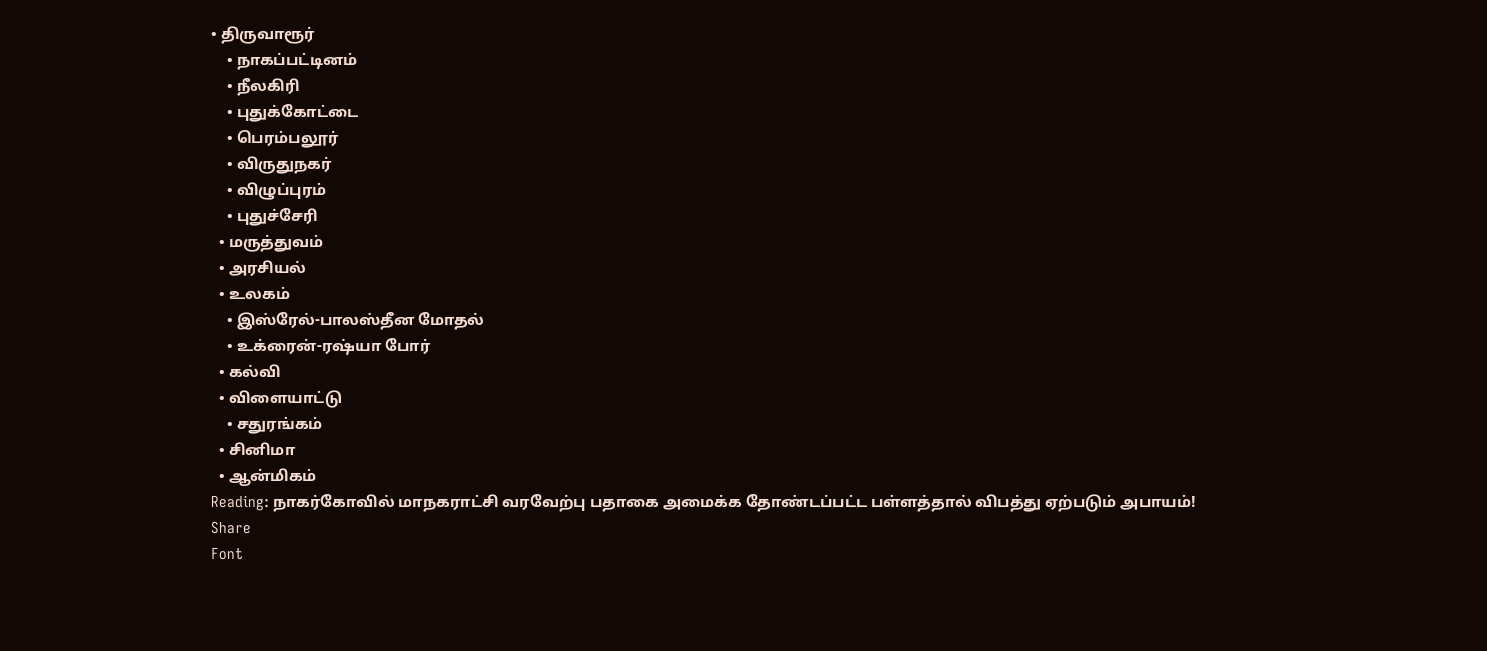• திருவாரூர்
    • நாகப்பட்டினம்
    • நீலகிரி
    • புதுக்கோட்டை
    • பெரம்பலூர்
    • விருதுநகர்
    • விழுப்புரம்
    • புதுச்சேரி
  • மருத்துவம்
  • அரசியல்
  • உலகம்
    • இஸ்ரேல்-பாலஸ்தீன மோதல்
    • உக்ரைன்-ரஷ்யா போர்
  • கல்வி
  • விளையாட்டு
    • சதுரங்கம்
  • சினிமா
  • ஆன்மிகம்
Reading: நாகர்கோவில் மாநகராட்சி வரவேற்பு பதாகை அமைக்க தோண்டப்பட்ட பள்ளத்தால் விபத்து ஏற்படும் அபாயம்!
Share
Font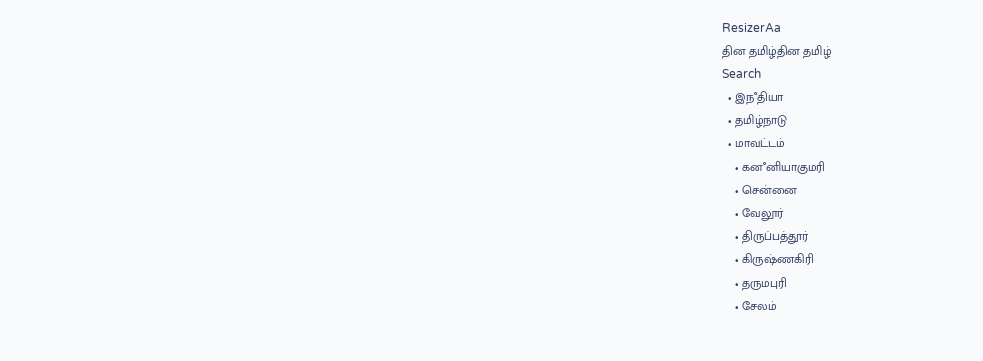ResizerAa
தின தமிழ்தின தமிழ்
Search
  • இநஂதியா
  • தமிழ்நாடு
  • மாவட்டம்
    • கனஂனியாகுமரி
    • சென்னை
    • வேலூர்
    • திருப்பத்தூர்
    • கிருஷ்ணகிரி
    • தருமபுரி
    • சேலம்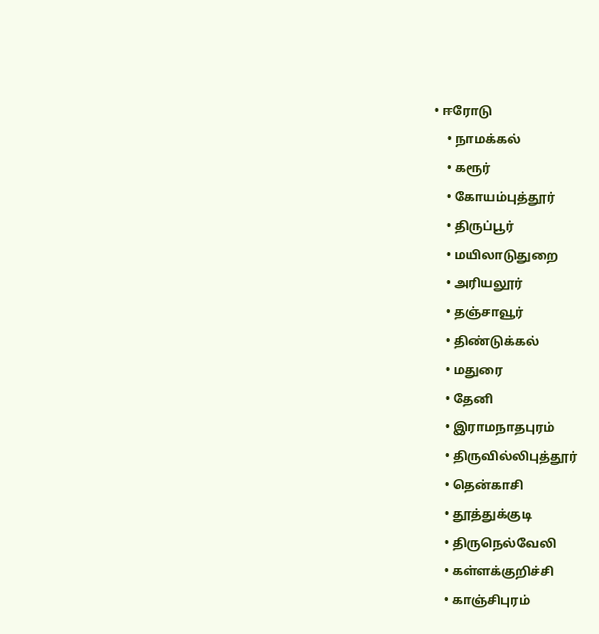• ஈரோடு
    • நாமக்கல்
    • கரூர்
    • கோயம்புத்தூர்
    • திருப்பூர்
    • மயிலாடுதுறை
    • அரியலூர்
    • தஞ்சாவூர்
    • திண்டுக்கல்
    • மதுரை
    • தேனி
    • இராமநாதபுரம்
    • திருவில்லிபுத்தூர்
    • தென்காசி
    • தூத்துக்குடி
    • திருநெல்வேலி
    • கள்ளக்குறிச்சி
    • காஞ்சிபுரம்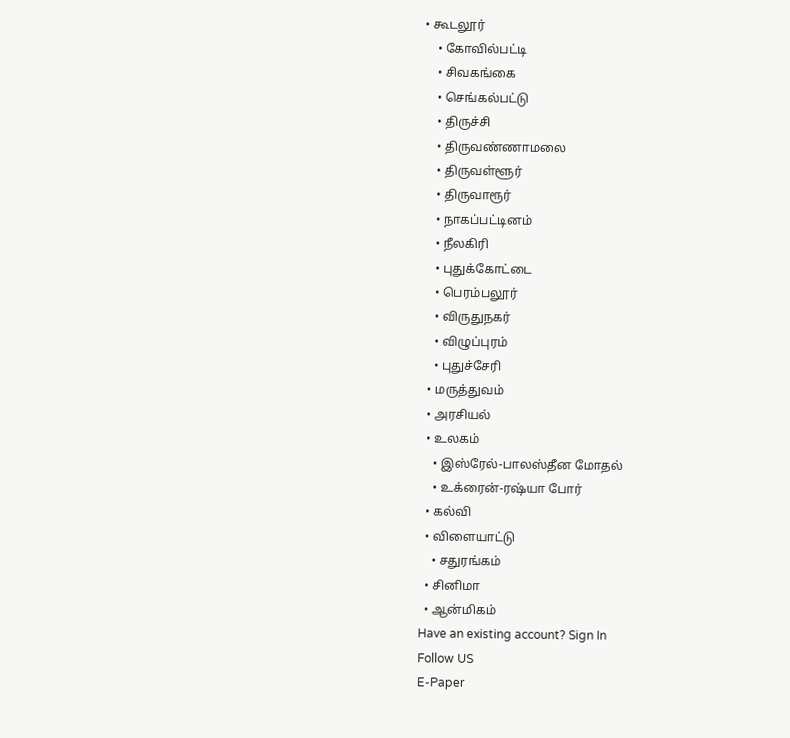• கூடலூர்
    • கோவில்பட்டி
    • சிவகங்கை
    • செங்கல்பட்டு
    • திருச்சி
    • திருவண்ணாமலை
    • திருவள்ளூர்
    • திருவாரூர்
    • நாகப்பட்டினம்
    • நீலகிரி
    • புதுக்கோட்டை
    • பெரம்பலூர்
    • விருதுநகர்
    • விழுப்புரம்
    • புதுச்சேரி
  • மருத்துவம்
  • அரசியல்
  • உலகம்
    • இஸ்ரேல்-பாலஸ்தீன மோதல்
    • உக்ரைன்-ரஷ்யா போர்
  • கல்வி
  • விளையாட்டு
    • சதுரங்கம்
  • சினிமா
  • ஆன்மிகம்
Have an existing account? Sign In
Follow US
E-Paper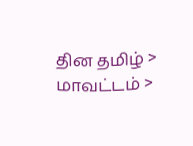தின தமிழ் > மாவட்டம் >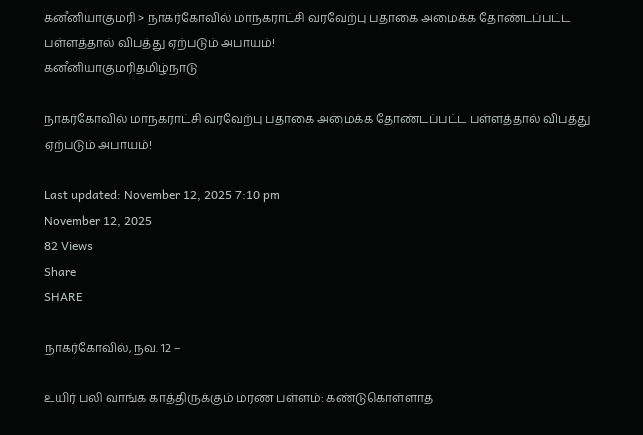கனஂனியாகுமரி > நாகர்கோவில் மாநகராட்சி வரவேற்பு பதாகை அமைக்க தோண்டப்பட்ட பள்ளத்தால் விபத்து ஏற்படும் அபாயம்!
கனஂனியாகுமரிதமிழ்நாடு

நாகர்கோவில் மாநகராட்சி வரவேற்பு பதாகை அமைக்க தோண்டப்பட்ட பள்ளத்தால் விபத்து ஏற்படும் அபாயம்!

Last updated: November 12, 2025 7:10 pm
November 12, 2025
82 Views
Share
SHARE

நாகர்கோவில், நவ. 12 –

உயிர் பலி வாங்க காத்திருக்கும் மரண பள்ளம்: கண்டுகொள்ளாத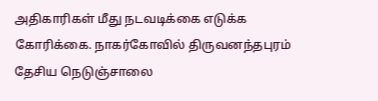அதிகாரிகள் மீது நடவடிக்கை எடுக்க கோரிக்கை. நாகர்கோவில் திருவனந்தபுரம் தேசிய நெடுஞ்சாலை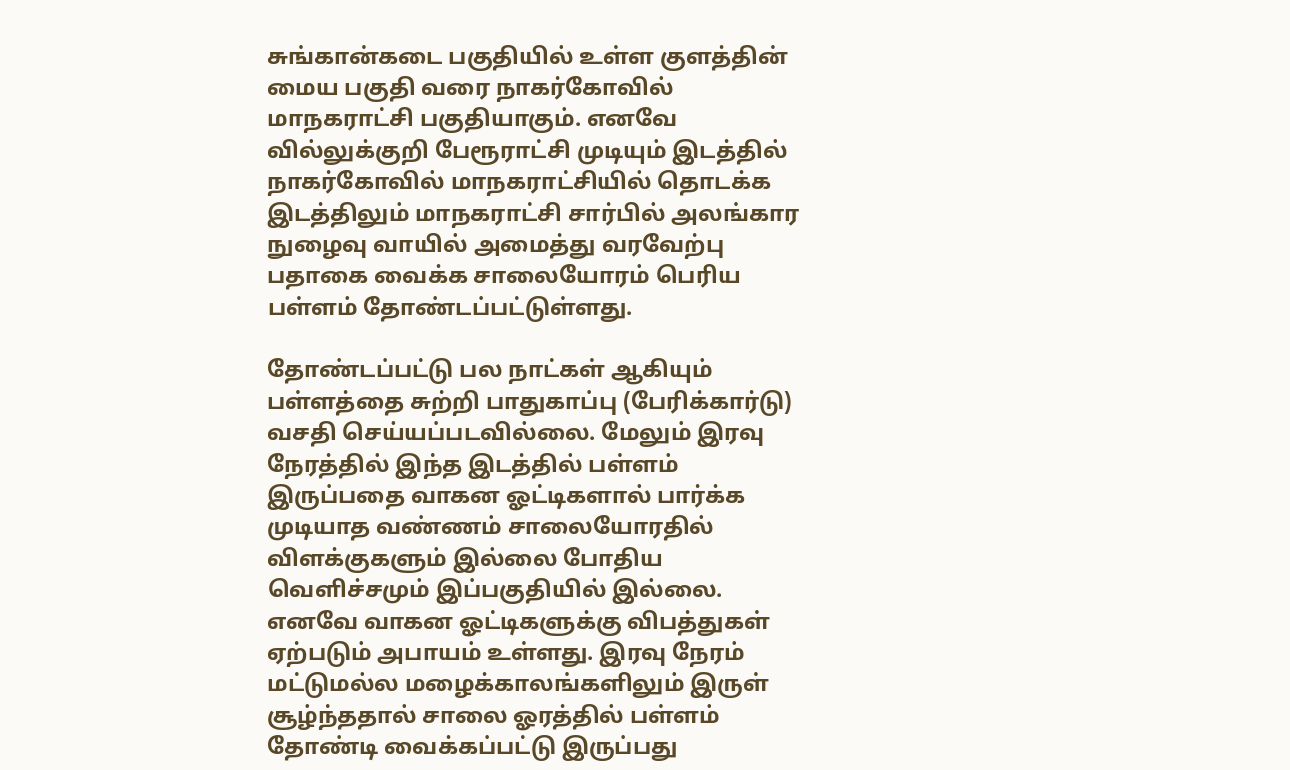சுங்கான்கடை பகுதியில் உள்ள குளத்தின் மைய பகுதி வரை நாகர்கோவில் மாநகராட்சி பகுதியாகும். எனவே வில்லுக்குறி பேரூராட்சி முடியும் இடத்தில் நாகர்கோவில் மாநகராட்சியில் தொடக்க இடத்திலும் மாநகராட்சி சார்பில் அலங்கார நுழைவு வாயில் அமைத்து வரவேற்பு பதாகை வைக்க சாலையோரம் பெரிய பள்ளம் தோண்டப்பட்டுள்ளது.

தோண்டப்பட்டு பல நாட்கள் ஆகியும் பள்ளத்தை சுற்றி பாதுகாப்பு (பேரிக்கார்டு) வசதி செய்யப்படவில்லை. மேலும் இரவு நேரத்தில் இந்த இடத்தில் பள்ளம் இருப்பதை வாகன ஓட்டிகளால் பார்க்க முடியாத வண்ணம் சாலையோரதில் விளக்குகளும் இல்லை போதிய வெளிச்சமும் இப்பகுதியில் இல்லை. எனவே வாகன ஓட்டிகளுக்கு விபத்துகள் ஏற்படும் அபாயம் உள்ளது. இரவு நேரம் மட்டுமல்ல மழைக்காலங்களிலும் இருள் சூழ்ந்ததால் சாலை ஓரத்தில் பள்ளம் தோண்டி வைக்கப்பட்டு இருப்பது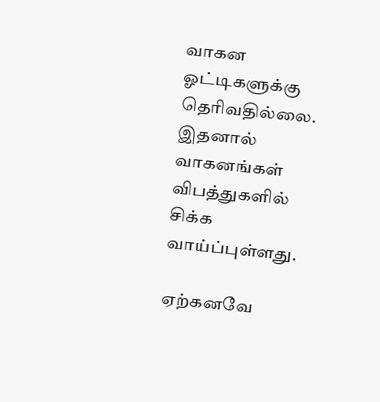வாகன ஓட்டிகளுக்கு தெரிவதில்லை. இதனால் வாகனங்கள் விபத்துகளில் சிக்க வாய்ப்புள்ளது.

ஏற்கனவே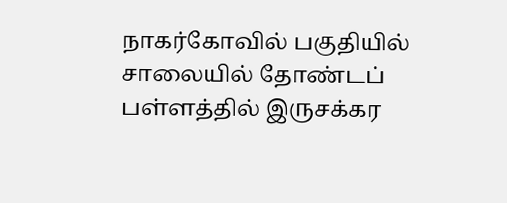நாகர்கோவில் பகுதியில் சாலையில் தோண்டப் பள்ளத்தில் இருசக்கர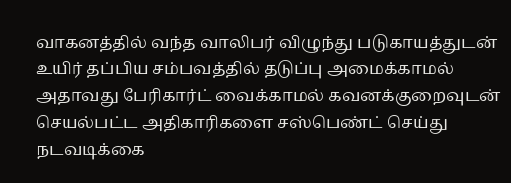வாகனத்தில் வந்த வாலிபர் விழுந்து படுகாயத்துடன் உயிர் தப்பிய சம்பவத்தில் தடுப்பு அமைக்காமல் அதாவது பேரிகார்ட் வைக்காமல் கவனக்குறைவுடன் செயல்பட்ட அதிகாரிகளை சஸ்பெண்ட் செய்து நடவடிக்கை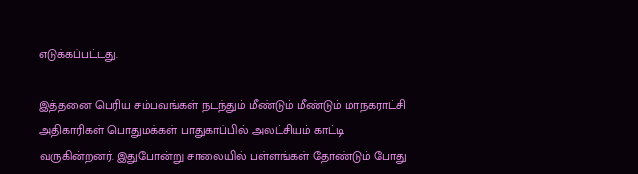எடுக்கப்பட்டது.

இத்தனை பெரிய சம்பவங்கள் நடந்தும் மீண்டும் மீண்டும் மாநகராட்சி அதிகாரிகள் பொதுமக்கள் பாதுகாப்பில் அலட்சியம் காட்டி வருகின்றனர். இதுபோன்று சாலையில் பள்ளங்கள் தோண்டும் போது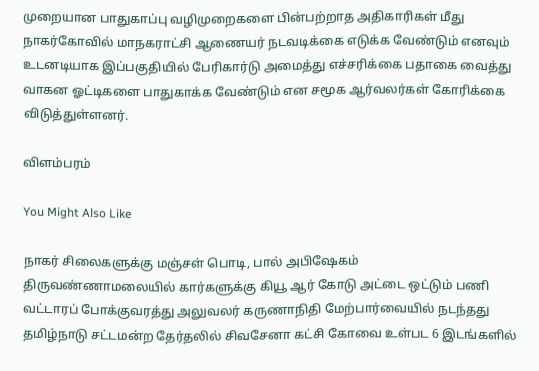முறையான பாதுகாப்பு வழிமுறைகளை பின்பற்றாத அதிகாரிகள் மீது நாகர்கோவில் மாநகராட்சி ஆணையர் நடவடிக்கை எடுக்க வேண்டும் எனவும் உடனடியாக இப்பகுதியில் பேரிகார்டு அமைத்து எச்சரிக்கை பதாகை வைத்து வாகன ஓட்டிகளை பாதுகாக்க வேண்டும் என சமூக ஆர்வலர்கள் கோரிக்கை விடுத்துள்ளனர்.

விளம்பரம்

You Might Also Like

நாகர் சிலைகளுக்கு மஞ்சள் பொடி, பால் அபிஷேகம்
திருவண்ணாமலையில் கார்களுக்கு கியூ ஆர் கோடு அட்டை ஒட்டும் பணி வட்டாரப் போக்குவரத்து அலுவலர் கருணாநிதி மேற்பார்வையில் நடந்தது
தமிழ்நாடு சட்டமன்ற தேர்தலில் சிவசேனா கட்சி கோவை உள்பட 6 இடங்களில்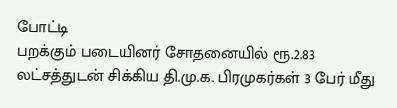போட்டி
பறக்கும் படையினர் சோதனையில் ரூ.2.83 லட்சத்துடன் சிக்கிய தி.மு.க. பிரமுகர்கள் 3 பேர் மீது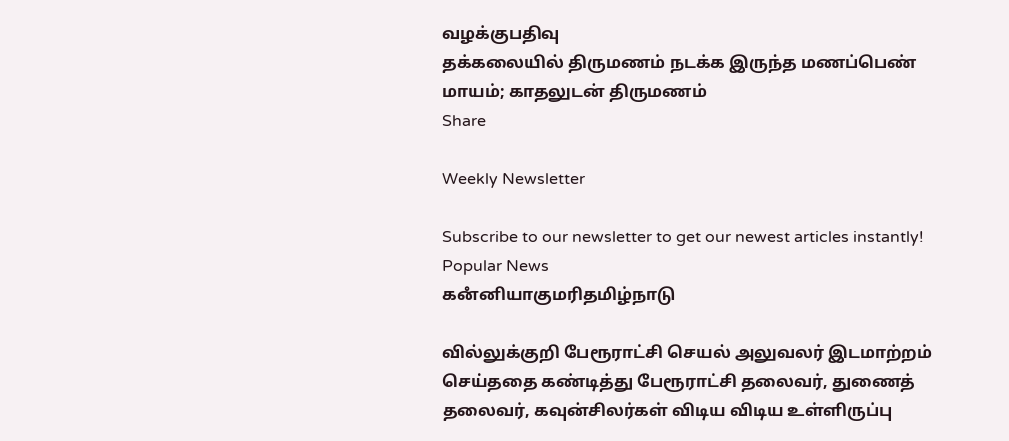வழக்குபதிவு
தக்கலையில் திருமணம் நடக்க இருந்த மணப்பெண் மாயம்; காதலுடன் திருமணம்
Share

Weekly Newsletter

Subscribe to our newsletter to get our newest articles instantly!
Popular News
கனஂனியாகுமரிதமிழ்நாடு

வில்லுக்குறி பேரூராட்சி செயல் அலுவலர் இடமாற்றம் செய்ததை கண்டித்து பேரூராட்சி தலைவர், துணைத் தலைவர், கவுன்சிலர்கள் விடிய விடிய உள்ளிருப்பு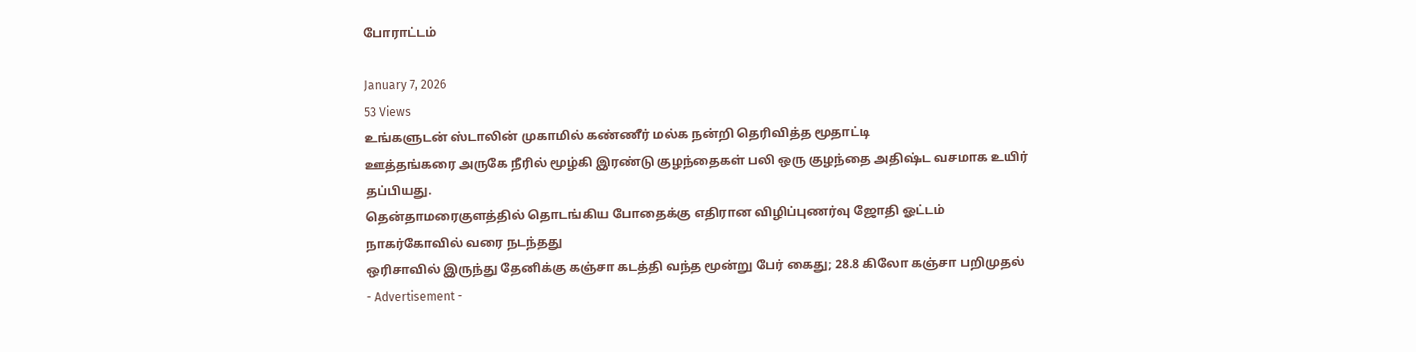போராட்டம்

January 7, 2026
53 Views
உங்களுடன் ஸ்டாலின் முகாமில் கண்ணீர் மல்க நன்றி தெரிவித்த மூதாட்டி
ஊத்தங்கரை அருகே நீரில் மூழ்கி இரண்டு குழந்தைகள் பலி ஒரு குழந்தை அதிஷ்ட வசமாக உயிர் தப்பியது.
தென்தாமரைகுளத்தில் தொடங்கிய போதைக்கு எதிரான விழிப்புணர்வு ஜோதி ஓட்டம் நாகர்கோவில் வரை நடந்தது
ஒரிசாவில் இருந்து தேனிக்கு கஞ்சா கடத்தி வந்த மூன்று பேர் கைது; 28.8 கிலோ கஞ்சா பறிமுதல்
- Advertisement -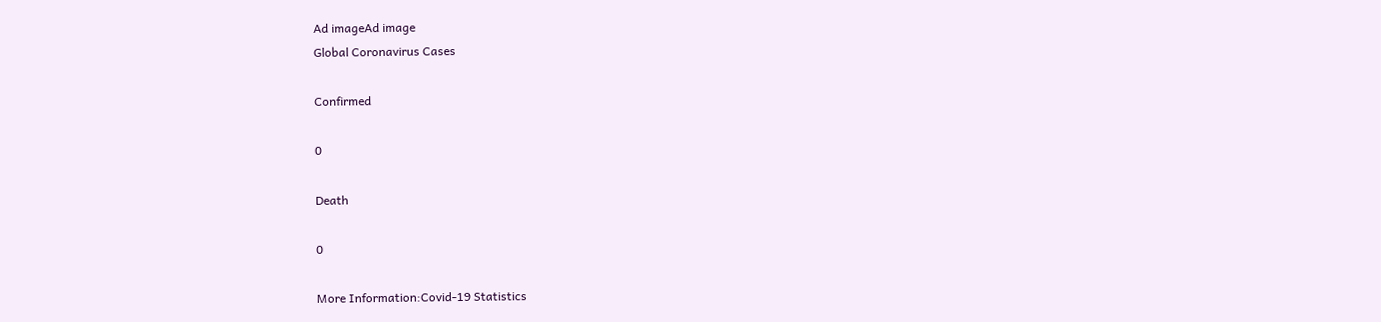Ad imageAd image
Global Coronavirus Cases

Confirmed

0

Death

0

More Information:Covid-19 Statistics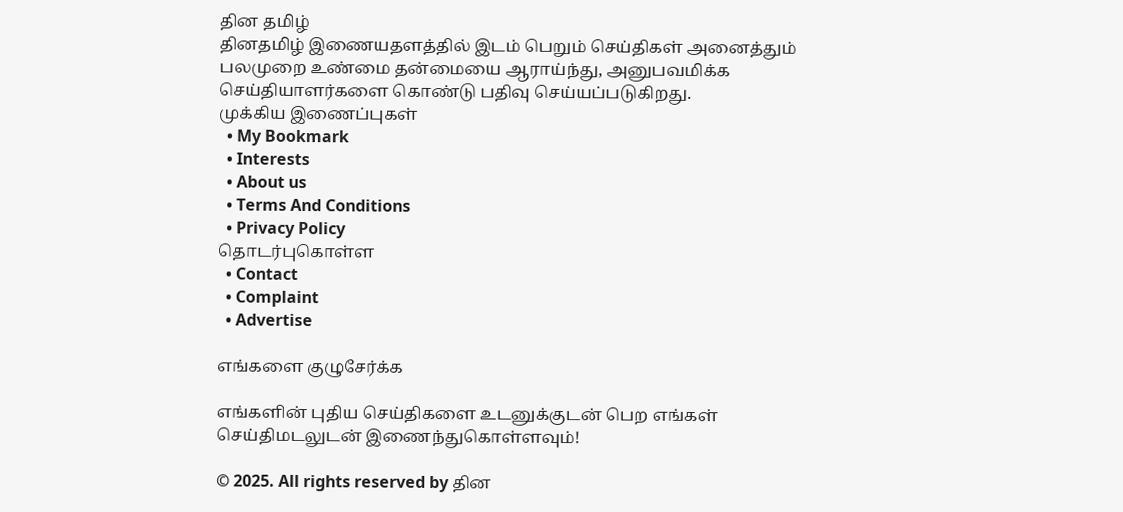தின தமிழ்
தினதமிழ் இணையதளத்தில் இடம் பெறும் செய்திகள் அனைத்தும் பலமுறை உண்மை தன்மையை ஆராய்ந்து, அனுபவமிக்க செய்தியாளர்களை கொண்டு பதிவு செய்யப்படுகிறது.
முக்கிய இணைப்புகள்
  • My Bookmark
  • Interests
  • About us
  • Terms And Conditions
  • Privacy Policy
தொடர்புகொள்ள
  • Contact
  • Complaint
  • Advertise

எங்களை குழுசேர்க்க

எங்களின் புதிய செய்திகளை உடனுக்குடன் பெற எங்கள் செய்திமடலுடன் இணைந்துகொள்ளவும்!

© 2025. All rights reserved by தின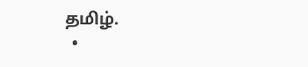தமிழ்.
  •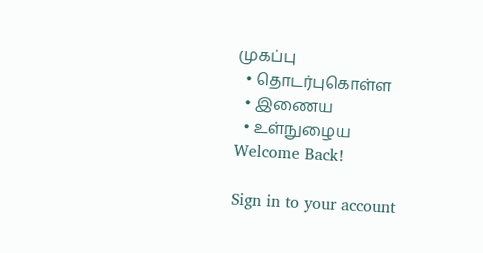முகப்பு
  • தொடர்புகொள்ள
  • இணைய
  • உள்நுழைய
Welcome Back!

Sign in to your account